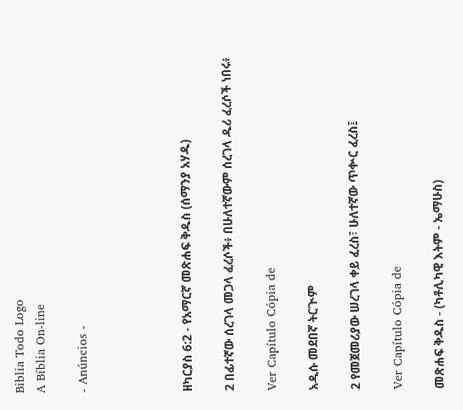Biblia Todo Logo
A Bíblia On-line

- Anúncios -




ዘካርያስ 6:2 - የአማርኛ መጽሐፍ ቅዱስ (ሰማንያ አሃዱ)

2 በፊተኛው ሰረገላ መጋላ ፈረሶች፥ በሁለተኛውም ሰረገላ ዱሪ ፈረሶች ነበሩ፥

Ver Capítulo Cópia de

አዲሱ መደበኛ ትርጒም

2 የመጀመሪያው ሠረገላ ቀይ ፈረስ፣ ሁለተኛው ጥቍር ፈረስ፤

Ver Capítulo Cópia de

መጽሐፍ ቅዱስ - (ካቶሊካዊ እትም - ኤማሁስ)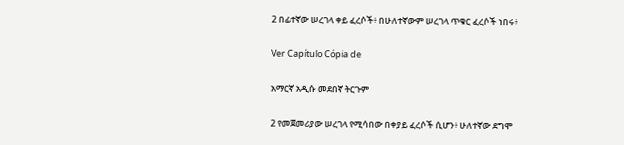2 በፊተኛው ሠረገላ ቀይ ፈረሶች፥ በሁለተኛውም ሠረገላ ጥቁር ፈረሶች ነበሩ፥

Ver Capítulo Cópia de

አማርኛ አዲሱ መደበኛ ትርጉም

2 የመጀመሪያው ሠረገላ የሚሳበው በቀያይ ፈረሶች ሲሆን፥ ሁለተኛው ደግሞ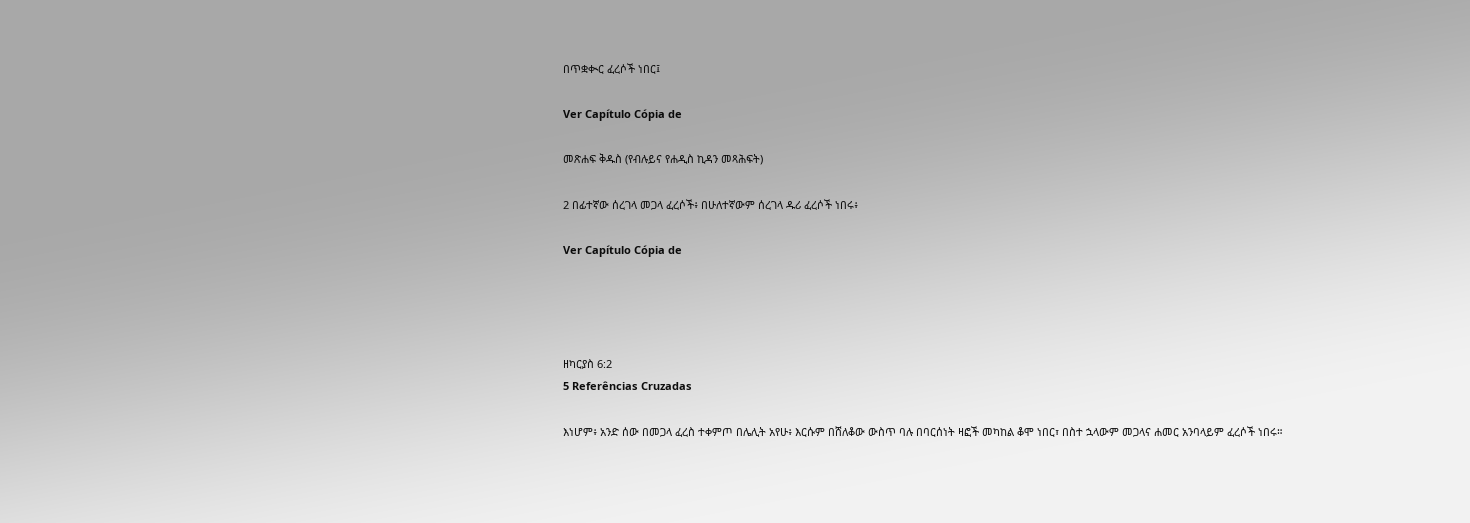በጥቋቊር ፈረሶች ነበር፤

Ver Capítulo Cópia de

መጽሐፍ ቅዱስ (የብሉይና የሐዲስ ኪዳን መጻሕፍት)

2 በፊተኛው ሰረገላ መጋላ ፈረሶች፥ በሁለተኛውም ሰረገላ ዱሪ ፈረሶች ነበሩ፥

Ver Capítulo Cópia de




ዘካርያስ 6:2
5 Referências Cruzadas

እነሆም፥ አንድ ሰው በመጋላ ፈረስ ተቀምጦ በሌሊት አየሁ፥ እርሱም በሸለቆው ውስጥ ባሉ በባርሰነት ዛፎች መካከል ቆሞ ነበር፣ በስተ ኋላውም መጋላና ሐመር አንባላይም ፈረሶች ነበሩ።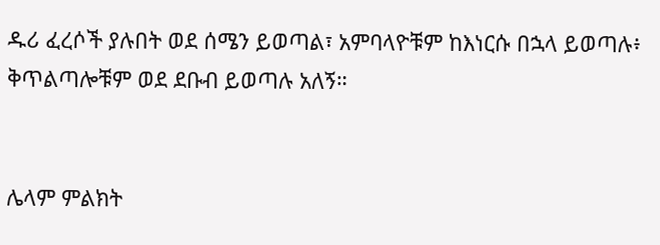ዱሪ ፈረሶች ያሉበት ወደ ሰሜን ይወጣል፣ አምባላዮቹም ከእነርሱ በኋላ ይወጣሉ፥ ቅጥልጣሎቹም ወደ ደቡብ ይወጣሉ አለኝ።


ሌላም ምልክት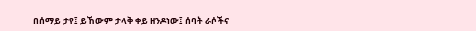በሰማይ ታየ፤ ይኸውም ታላቅ ቀይ ዘንዶነው፤ ሰባት ራሶችና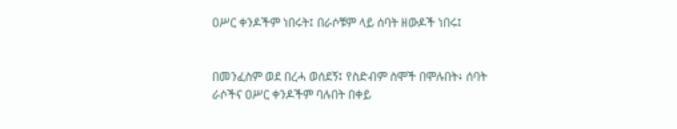ዐሥር ቀንዶችም ነበሩት፤ በራሶቹም ላይ ሰባት ዘውዶች ነበሩ፤


በመንፈስም ወደ በረሓ ወሰደኝ፤ የስድብም ስሞች በሞሉበት፥ ሰባት ራሶችና ዐሥር ቀንዶችም ባሉበት በቀይ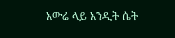አውሬ ላይ አንዲት ሴት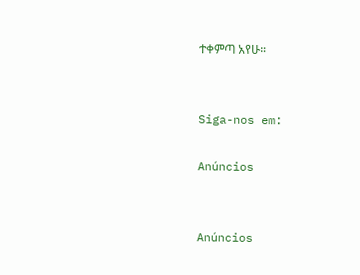ተቀምጣ አየሁ።


Siga-nos em:

Anúncios


Anúncios